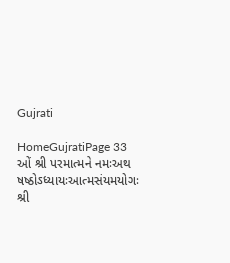Gujrati

HomeGujratiPage 33
ઓં શ્રી પરમાત્મને નમઃઅથ ષષ્ઠોઽધ્યાયઃઆત્મસંયમયોગઃ શ્રી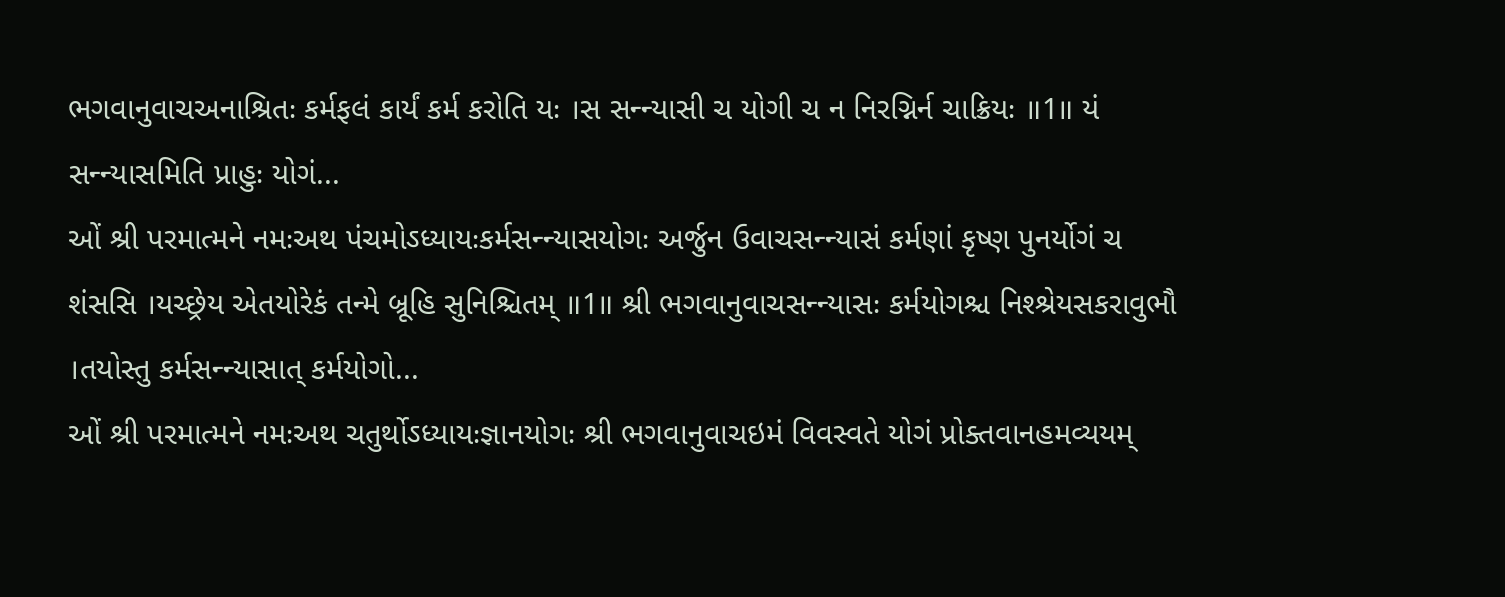ભગવાનુવાચઅનાશ્રિતઃ કર્મફલં કાર્યં કર્મ કરોતિ યઃ ।સ સન્ન્યાસી ચ યોગી ચ ન નિરગ્નિર્ન ચાક્રિયઃ ॥1॥ યં સન્ન્યાસમિતિ પ્રાહુઃ યોગં...
ઓં શ્રી પરમાત્મને નમઃઅથ પંચમોઽધ્યાયઃકર્મસન્ન્યાસયોગઃ અર્જુન ઉવાચસન્ન્યાસં કર્મણાં કૃષ્ણ પુનર્યોગં ચ શંસસિ ।યચ્છ્રેય એતયોરેકં તન્મે બ્રૂહિ સુનિશ્ચિતમ્ ॥1॥ શ્રી ભગવાનુવાચસન્ન્યાસઃ કર્મયોગશ્ચ નિશ્શ્રેયસકરાવુભૌ ।તયોસ્તુ કર્મસન્ન્યાસાત્ કર્મયોગો...
ઓં શ્રી પરમાત્મને નમઃઅથ ચતુર્થોઽધ્યાયઃજ્ઞાનયોગઃ શ્રી ભગવાનુવાચઇમં વિવસ્વતે યોગં પ્રોક્તવાનહમવ્યયમ્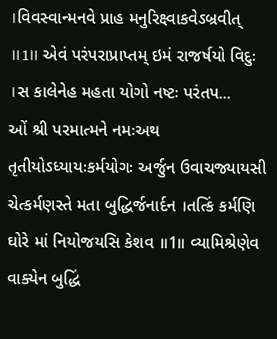।વિવસ્વાન્મનવે પ્રાહ મનુરિક્ષ્વાકવેઽબ્રવીત્ ॥1॥ એવં પરંપરાપ્રાપ્તમ્ ઇમં રાજર્ષયો વિદુઃ ।સ કાલેનેહ મહતા યોગો નષ્ટઃ પરંતપ...
ઓં શ્રી પરમાત્મને નમઃઅથ તૃતીયોઽધ્યાયઃકર્મયોગઃ અર્જુન ઉવાચજ્યાયસી ચેત્કર્મણસ્તે મતા બુદ્ધિર્જનાર્દન ।તત્કિં કર્મણિ ઘોરે માં નિયોજયસિ કેશવ ॥1॥ વ્યામિશ્રેણેવ વાક્યેન બુદ્ધિં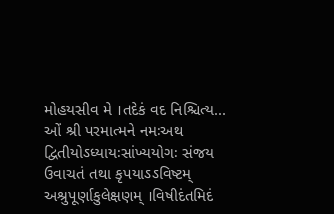મોહયસીવ મે ।તદેકં વદ નિશ્ચિત્ય...
ઓં શ્રી પરમાત્મને નમઃઅથ દ્વિતીયોઽધ્યાયઃસાંખ્યયોગઃ સંજય ઉવાચતં તથા કૃપયાઽઽવિષ્ટમ્ અશ્રુપૂર્ણાકુલેક્ષણમ્ ।વિષીદંતમિદં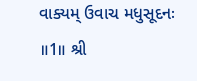વાક્યમ્ ઉવાચ મધુસૂદનઃ ॥1॥ શ્રી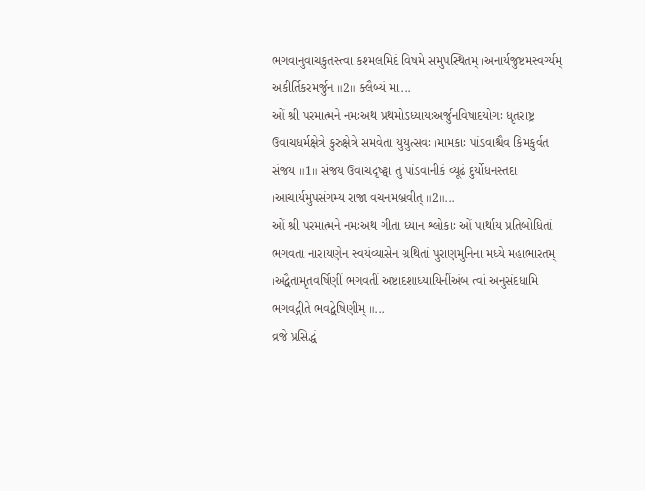ભગવાનુવાચકુતસ્ત્વા કશ્મલમિદં વિષમે સમુપસ્થિતમ્ ।અનાર્યજુષ્ટમસ્વર્ગ્યમ્ અકીર્તિકરમર્જુન ॥2॥ ક્લૈબ્યં મા...
ઓં શ્રી પરમાત્મને નમઃઅથ પ્રથમોઽધ્યાયઃઅર્જુનવિષાદયોગઃ ધૃતરાષ્ટ્ર ઉવાચધર્મક્ષેત્રે કુરુક્ષેત્રે સમવેતા યુયુત્સવઃ ।મામકાઃ પાંડવાશ્ચૈવ કિમકુર્વત સંજય ॥1॥ સંજય ઉવાચદૃષ્ટ્વા તુ પાંડવાનીકં વ્યૂઢં દુર્યોધનસ્તદા ।આચાર્યમુપસંગમ્ય રાજા વચનમબ્રવીત્ ॥2॥...
ઓં શ્રી પરમાત્મને નમઃઅથ ગીતા ધ્યાન શ્લોકાઃ ઓં પાર્થાય પ્રતિબોધિતાં ભગવતા નારાયણેન સ્વયંવ્યાસેન ગ્રથિતાં પુરાણમુનિના મધ્યે મહાભારતમ્ ।અદ્વૈતામૃતવર્ષિણીં ભગવતીં અષ્ટાદશાધ્યાયિનીંઅંબ ત્વાં અનુસંદધામિ ભગવદ્ગીતે ભવદ્વેષિણીમ્ ॥...
વ્રજે પ્રસિદ્ધં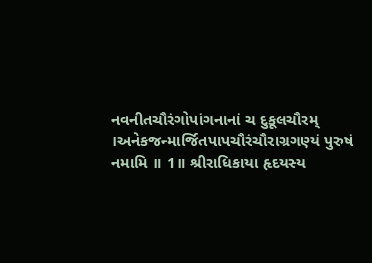નવનીતચૌરંગોપાંગનાનાં ચ દુકૂલચૌરમ્ ।અનેકજન્માર્જિતપાપચૌરંચૌરાગ્રગણ્યં પુરુષં નમામિ ॥ 1॥ શ્રીરાધિકાયા હૃદયસ્ય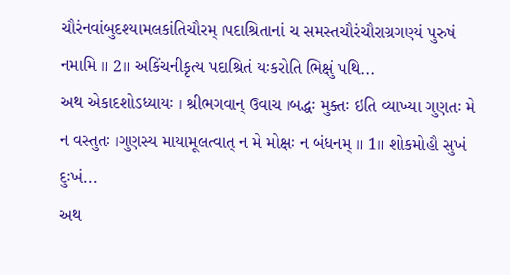ચૌરંનવાંબુદશ્યામલકાંતિચૌરમ્ ।પદાશ્રિતાનાં ચ સમસ્તચૌરંચૌરાગ્રગણ્યં પુરુષં નમામિ ॥ 2॥ અકિંચનીકૃત્ય પદાશ્રિતં યઃકરોતિ ભિક્ષું પથિ...
અથ એકાદશોઽધ્યાયઃ । શ્રીભગવાન્ ઉવાચ ।બદ્ધઃ મુક્તઃ ઇતિ વ્યાખ્યા ગુણતઃ મે ન વસ્તુતઃ ।ગુણસ્ય માયામૂલત્વાત્ ન મે મોક્ષઃ ન બંધનમ્ ॥ 1॥ શોકમોહૌ સુખં દુઃખં...
અથ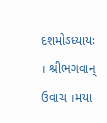દશમોઽધ્યાયઃ । શ્રીભગવાન્ ઉવાચ ।મયા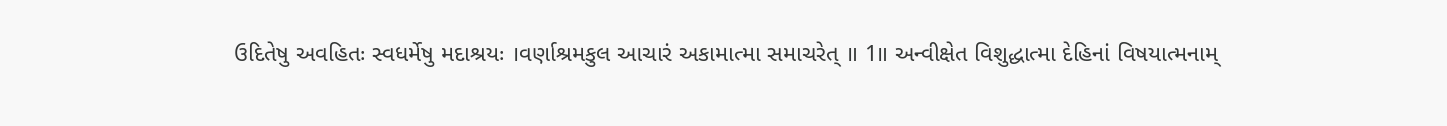ઉદિતેષુ અવહિતઃ સ્વધર્મેષુ મદાશ્રયઃ ।વર્ણાશ્રમકુલ આચારં અકામાત્મા સમાચરેત્ ॥ 1॥ અન્વીક્ષેત વિશુદ્ધાત્મા દેહિનાં વિષયાત્મનામ્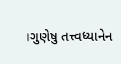।ગુણેષુ તત્ત્વધ્યાનેન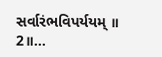સર્વારંભવિપર્યયમ્ ॥ 2॥...